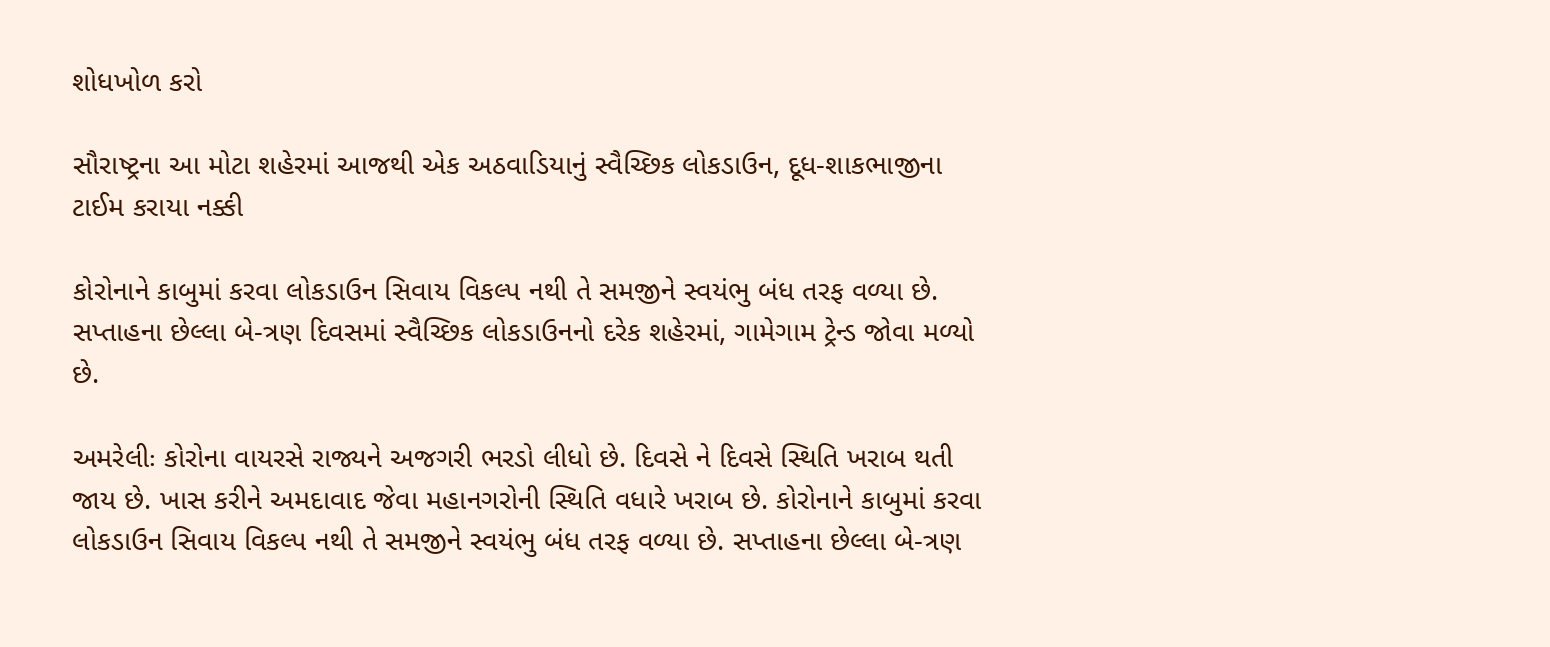શોધખોળ કરો

સૌરાષ્ટ્રના આ મોટા શહેરમાં આજથી એક અઠવાડિયાનું સ્વૈચ્છિક લોકડાઉન, દૂધ-શાકભાજીના ટાઈમ કરાયા નક્કી

કોરોનાને કાબુમાં કરવા લોકડાઉન સિવાય વિકલ્પ નથી તે સમજીને સ્વયંભુ બંધ તરફ વળ્યા છે. સપ્તાહના છેલ્લા બે-ત્રણ દિવસમાં સ્વૈચ્છિક લોકડાઉનનો દરેક શહેરમાં, ગામેગામ ટ્રેન્ડ જોવા મળ્યો છે.

અમરેલીઃ કોરોના વાયરસે રાજ્યને અજગરી ભરડો લીધો છે. દિવસે ને દિવસે સ્થિતિ ખરાબ થતી જાય છે. ખાસ કરીને અમદાવાદ જેવા મહાનગરોની સ્થિતિ વધારે ખરાબ છે. કોરોનાને કાબુમાં કરવા લોકડાઉન સિવાય વિકલ્પ નથી તે સમજીને સ્વયંભુ બંધ તરફ વળ્યા છે. સપ્તાહના છેલ્લા બે-ત્રણ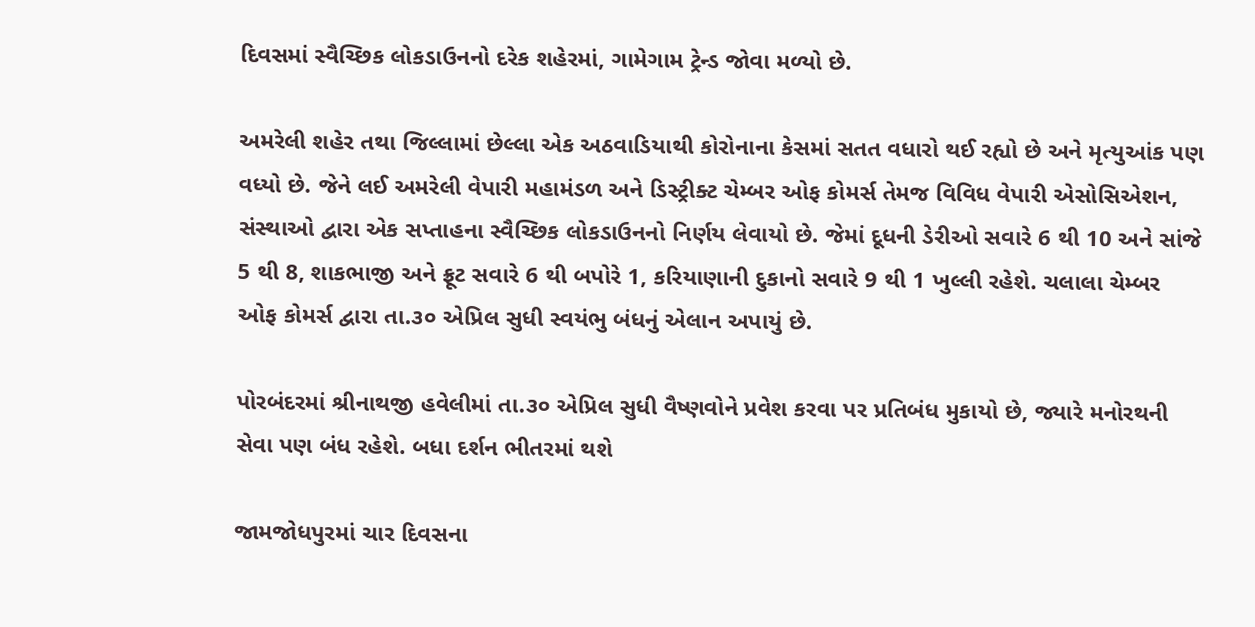દિવસમાં સ્વૈચ્છિક લોકડાઉનનો દરેક શહેરમાં, ગામેગામ ટ્રેન્ડ જોવા મળ્યો છે.

અમરેલી શહેર તથા જિલ્લામાં છેલ્લા એક અઠવાડિયાથી કોરોનાના કેસમાં સતત વધારો થઈ રહ્યો છે અને મૃત્યુઆંક પણ વધ્યો છે. જેને લઈ અમરેલી વેપારી મહામંડળ અને ડિસ્ટ્રીક્ટ ચેમ્બર ઓફ કોમર્સ તેમજ વિવિધ વેપારી એસોસિએશન, સંસ્થાઓ દ્વારા એક સપ્તાહના સ્વૈચ્છિક લોકડાઉનનો નિર્ણય લેવાયો છે. જેમાં દૂધની ડેરીઓ સવારે 6 થી 10 અને સાંજે 5 થી 8, શાકભાજી અને ફ્રૂટ સવારે 6 થી બપોરે 1, કરિયાણાની દુકાનો સવારે 9 થી 1 ખુલ્લી રહેશે. ચલાલા ચેમ્બર ઓફ કોમર્સ દ્વારા તા.૩૦ એપ્રિલ સુધી સ્વયંભુ બંધનું એલાન અપાયું છે.

પોરબંદરમાં શ્રીનાથજી હવેલીમાં તા.૩૦ એપ્રિલ સુધી વૈષ્ણવોને પ્રવેશ કરવા પર પ્રતિબંધ મુકાયો છે, જ્યારે મનોરથની સેવા પણ બંધ રહેશે. બધા દર્શન ભીતરમાં થશે

જામજોધપુરમાં ચાર દિવસના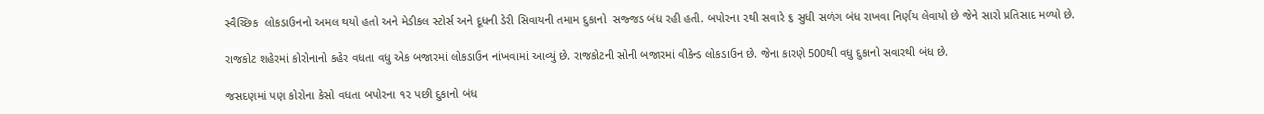સ્વૈચ્છિક  લોકડાઉનનો અમલ થયો હતો અને મેડીકલ સ્ટોર્સ અને દૂધની ડેરી સિવાયની તમામ દુકાનો  સજ્જડ બંધ રહી હતી. બપોરના ૨થી સવારે ૬ સુધી સળંગ બંધ રાખવા નિર્ણય લેવાયો છે જેને સારો પ્રતિસાદ મળ્યો છે.

રાજકોટ શહેરમાં કોરોનાનો કહેર વધતા વધુ એક બજારમાં લોકડાઉન નાંખવામાં આવ્યું છે. રાજકોટની સોની બજારમાં વીકેન્ડ લોકડાઉન છે. જેના કારણે 500થી વધુ દુકાનો સવારથી બંધ છે.

જસદણમાં પણ કોરોના કેસો વધતા બપોરના ૧૨ પછી દુકાનો બંધ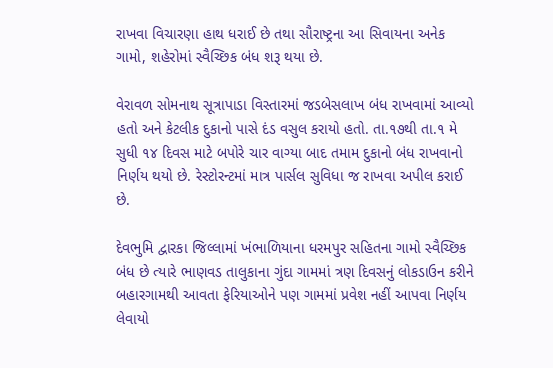રાખવા વિચારણા હાથ ધરાઈ છે તથા સૌરાષ્ટ્રના આ સિવાયના અનેક ગામો, શહેરોમાં સ્વૈચ્છિક બંધ શરૂ થયા છે.

વેરાવળ સોમનાથ સૂત્રાપાડા વિસ્તારમાં જડબેસલાખ બંધ રાખવામાં આવ્યો હતો અને કેટલીક દુકાનો પાસે દંડ વસુલ કરાયો હતો. તા.૧૭થી તા.૧ મે સુધી ૧૪ દિવસ માટે બપોરે ચાર વાગ્યા બાદ તમામ દુકાનો બંધ રાખવાનો નિર્ણય થયો છે. રેસ્ટોરન્ટમાં માત્ર પાર્સલ સુવિધા જ રાખવા અપીલ કરાઈ છે.

દેવભુમિ દ્વારકા જિલ્લામાં ખંભાળિયાના ધરમપુર સહિતના ગામો સ્વૈચ્છિક બંધ છે ત્યારે ભાણવડ તાલુકાના ગુંદા ગામમાં ત્રણ દિવસનું લોકડાઉન કરીને બહારગામથી આવતા ફેરિયાઓને પણ ગામમાં પ્રવેશ નહીં આપવા નિર્ણય લેવાયો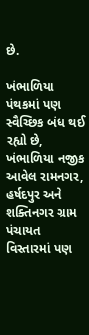છે.

ખંભાળિયા પંથકમાં પણ સ્વૈચ્છિક બંધ થઈ રહ્યો છે, ખંભાળિયા નજીક આવેલ રામનગર, હર્ષદપુર અને શક્તિનગર ગ્રામ પંચાયત વિસ્તારમાં પણ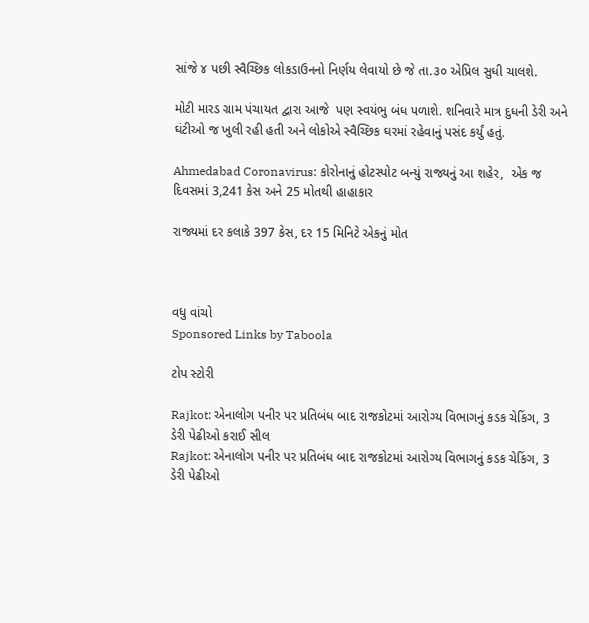સાંજે ૪ પછી સ્વૈચ્છિક લોકડાઉનનો નિર્ણય લેવાયો છે જે તા.૩૦ એપ્રિલ સુધી ચાલશે.

મોટી મારડ ગ્રામ પંચાયત દ્વારા આજે  પણ સ્વયંભુ બંધ પળાશે. શનિવારે માત્ર દુધની ડેરી અને ઘંટીઓ જ ખુલી રહી હતી અને લોકોએ સ્વૈચ્છિક ઘરમાં રહેવાનું પસંદ કર્યું હતું.

Ahmedabad Coronavirus: કોરોનાનું હોટસ્પોટ બન્યું રાજ્યનું આ શહેર,  એક જ દિવસમાં 3,241 કેસ અને 25 મોતથી હાહાકાર

રાજ્યમાં દર કલાકે 397 કેસ, દર 15 મિનિટે એકનું મોત



વધુ વાંચો
Sponsored Links by Taboola

ટોપ સ્ટોરી

Rajkot: એનાલોગ પનીર પર પ્રતિબંધ બાદ રાજકોટમાં આરોગ્ય વિભાગનું કડક ચેકિંગ, 3 ડેરી પેઢીઓ કરાઈ સીલ
Rajkot: એનાલોગ પનીર પર પ્રતિબંધ બાદ રાજકોટમાં આરોગ્ય વિભાગનું કડક ચેકિંગ, 3 ડેરી પેઢીઓ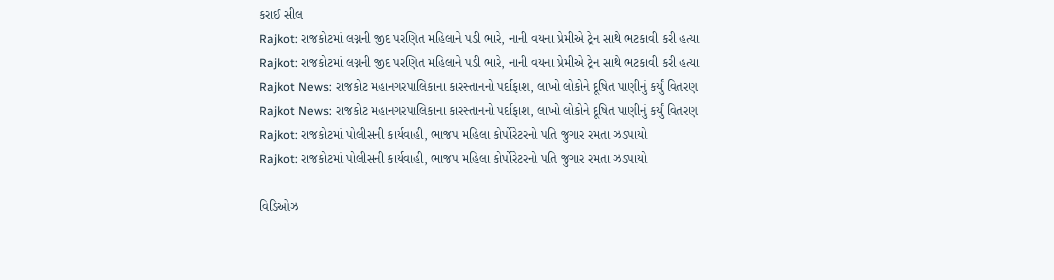કરાઈ સીલ
Rajkot: રાજકોટમાં લગ્નની જીદ પરણિત મહિલાને પડી ભારે, નાની વયના પ્રેમીએ ટ્રેન સાથે ભટકાવી કરી હત્યા
Rajkot: રાજકોટમાં લગ્નની જીદ પરણિત મહિલાને પડી ભારે, નાની વયના પ્રેમીએ ટ્રેન સાથે ભટકાવી કરી હત્યા
Rajkot News: રાજકોટ મહાનગરપાલિકાના કારસ્તાનનો પર્દાફાશ, લાખો લોકોને દૂષિત પાણીનું કર્યું વિતરણ
Rajkot News: રાજકોટ મહાનગરપાલિકાના કારસ્તાનનો પર્દાફાશ, લાખો લોકોને દૂષિત પાણીનું કર્યું વિતરણ
Rajkot: રાજકોટમાં પોલીસની કાર્યવાહી, ભાજપ મહિલા કોર્પોરેટરનો પતિ જુગાર રમતા ઝડપાયો
Rajkot: રાજકોટમાં પોલીસની કાર્યવાહી, ભાજપ મહિલા કોર્પોરેટરનો પતિ જુગાર રમતા ઝડપાયો

વિડિઓઝ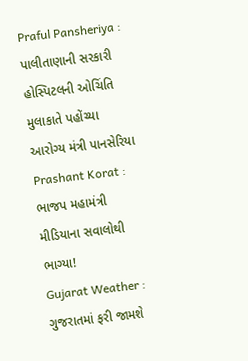Praful Pansheriya : પાલીતાણાની સરકારી હોસ્પિટલની ઓચિંતિ મુલાકાતે પહોંચ્યા આરોગ્ય મંત્રી પાનસેરિયા
Prashant Korat : ભાજપ મહામંત્રી મીડિયાના સવાલોથી ભાગ્યા!
Gujarat Weather : ગુજરાતમાં ફરી જામશે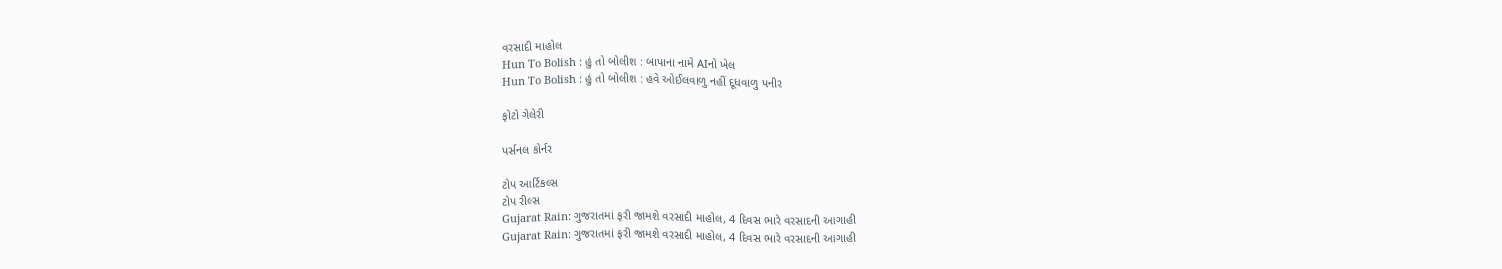વરસાદી માહોલ
Hun To Bolish : હું તો બોલીશ : બાપાના નામે AIનો ખેલ
Hun To Bolish : હું તો બોલીશ : હવે ઓઈલવાળુ નહીં દૂધવાળુ પનીર

ફોટો ગેલેરી

પર્સનલ કોર્નર

ટોપ આર્ટિકલ્સ
ટોપ રીલ્સ
Gujarat Rain: ગુજરાતમાં ફરી જામશે વરસાદી માહોલ, 4 દિવસ ભારે વરસાદની આગાહી
Gujarat Rain: ગુજરાતમાં ફરી જામશે વરસાદી માહોલ, 4 દિવસ ભારે વરસાદની આગાહી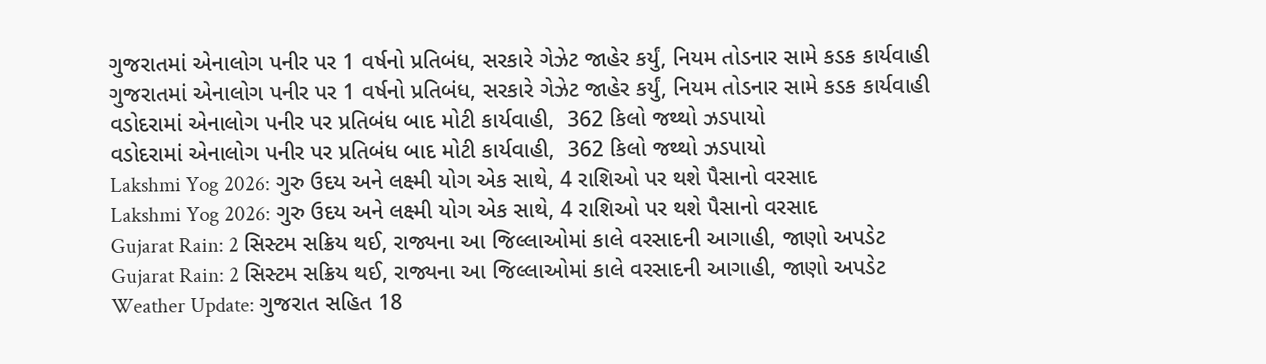ગુજરાતમાં એનાલોગ પનીર પર 1 વર્ષનો પ્રતિબંધ, સરકારે ગેઝેટ જાહેર કર્યું, નિયમ તોડનાર સામે કડક કાર્યવાહી
ગુજરાતમાં એનાલોગ પનીર પર 1 વર્ષનો પ્રતિબંધ, સરકારે ગેઝેટ જાહેર કર્યું, નિયમ તોડનાર સામે કડક કાર્યવાહી
વડોદરામાં એનાલોગ પનીર પર પ્રતિબંધ બાદ મોટી કાર્યવાહી,  362 કિલો જથ્થો ઝડપાયો
વડોદરામાં એનાલોગ પનીર પર પ્રતિબંધ બાદ મોટી કાર્યવાહી,  362 કિલો જથ્થો ઝડપાયો
Lakshmi Yog 2026: ગુરુ ઉદય અને લક્ષ્મી યોગ એક સાથે, 4 રાશિઓ પર થશે પૈસાનો વરસાદ
Lakshmi Yog 2026: ગુરુ ઉદય અને લક્ષ્મી યોગ એક સાથે, 4 રાશિઓ પર થશે પૈસાનો વરસાદ
Gujarat Rain: 2 સિસ્ટમ સક્રિય થઈ, રાજ્યના આ જિલ્લાઓમાં કાલે વરસાદની આગાહી, જાણો અપડેટ
Gujarat Rain: 2 સિસ્ટમ સક્રિય થઈ, રાજ્યના આ જિલ્લાઓમાં કાલે વરસાદની આગાહી, જાણો અપડેટ
Weather Update: ગુજરાત સહિત 18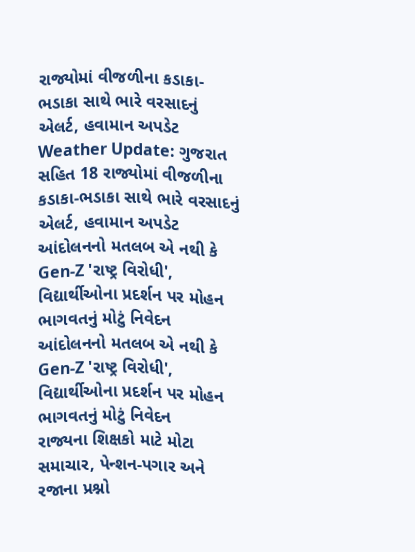રાજ્યોમાં વીજળીના કડાકા-ભડાકા સાથે ભારે વરસાદનું એલર્ટ, હવામાન અપડેટ
Weather Update: ગુજરાત સહિત 18 રાજ્યોમાં વીજળીના કડાકા-ભડાકા સાથે ભારે વરસાદનું એલર્ટ, હવામાન અપડેટ
આંદોલનનો મતલબ એ નથી કે Gen-Z 'રાષ્ટ્ર વિરોધી', વિદ્યાર્થીઓના પ્રદર્શન પર મોહન ભાગવતનું મોટું નિવેદન
આંદોલનનો મતલબ એ નથી કે Gen-Z 'રાષ્ટ્ર વિરોધી', વિદ્યાર્થીઓના પ્રદર્શન પર મોહન ભાગવતનું મોટું નિવેદન
રાજ્યના શિક્ષકો માટે મોટા સમાચાર, પેન્શન-પગાર અને રજાના પ્રશ્નો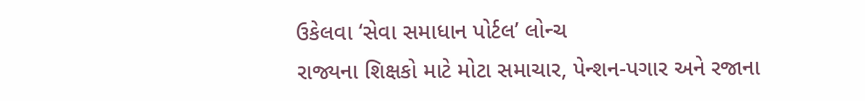ઉકેલવા ‘સેવા સમાધાન પોર્ટલ’ લોન્ચ
રાજ્યના શિક્ષકો માટે મોટા સમાચાર, પેન્શન-પગાર અને રજાના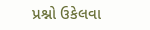પ્રશ્નો ઉકેલવા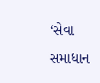‘સેવા સમાધાન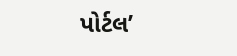પોર્ટલ’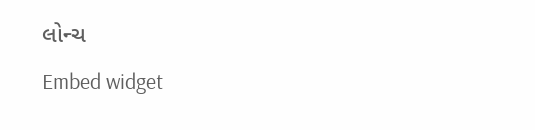લોન્ચ
Embed widget